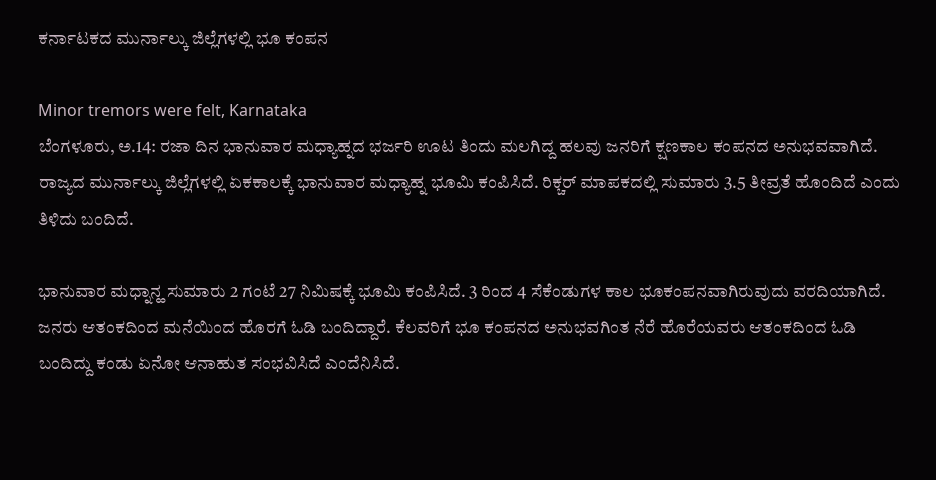ಕರ್ನಾಟಕದ ಮುರ್ನಾಲ್ಕು ಜಿಲ್ಲೆಗಳಲ್ಲಿ ಭೂ ಕಂಪನ

Minor tremors were felt, Karnataka
ಬೆಂಗಳೂರು, ಅ.14: ರಜಾ ದಿನ ಭಾನುವಾರ ಮಧ್ಯಾಹ್ನದ ಭರ್ಜರಿ ಊಟ ತಿಂದು ಮಲಗಿದ್ದ ಹಲವು ಜನರಿಗೆ ಕ್ಷಣಕಾಲ ಕಂಪನದ ಅನುಭವವಾಗಿದೆ. ರಾಜ್ಯದ ಮುರ್ನಾಲ್ಕು ಜಿಲ್ಲೆಗಳಲ್ಲಿ ಏಕಕಾಲಕ್ಕೆ ಭಾನುವಾರ ಮಧ್ಯಾಹ್ನ ಭೂಮಿ ಕಂಪಿಸಿದೆ. ರಿಕ್ಚರ್ ಮಾಪಕದಲ್ಲಿ ಸುಮಾರು 3.5 ತೀವ್ರತೆ ಹೊಂದಿದೆ ಎಂದು ತಿಳಿದು ಬಂದಿದೆ.

ಭಾನುವಾರ ಮಧ್ನಾನ್ಹ ಸುಮಾರು 2 ಗಂಟೆ 27 ನಿಮಿಷಕ್ಕೆ ಭೂಮಿ ಕಂಪಿಸಿದೆ. 3 ರಿಂದ 4 ಸೆಕೆಂಡುಗಳ ಕಾಲ ಭೂಕಂಪನವಾಗಿರುವುದು ವರದಿಯಾಗಿದೆ. ಜನರು ಆತಂಕದಿಂದ ಮನೆಯಿಂದ ಹೊರಗೆ ಓಡಿ ಬಂದಿದ್ದಾರೆ. ಕೆಲವರಿಗೆ ಭೂ ಕಂಪನದ ಅನುಭವಗಿಂತ ನೆರೆ ಹೊರೆಯವರು ಆತಂಕದಿಂದ ಓಡಿ ಬಂದಿದ್ದು ಕಂಡು ಏನೋ ಆನಾಹುತ ಸಂಭವಿಸಿದೆ ಎಂದೆನಿಸಿದೆ.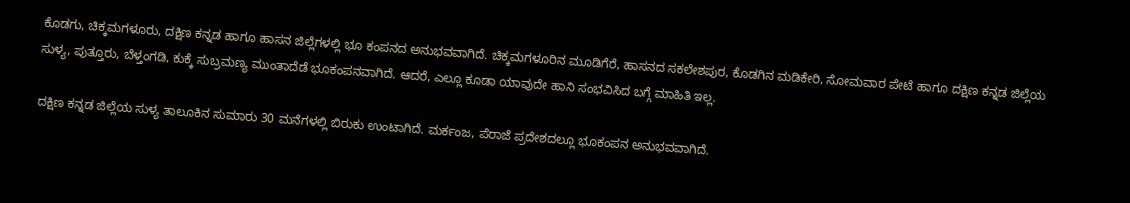ಕೊಡಗು, ಚಿಕ್ಕಮಗಳೂರು, ದಕ್ಷಿಣ ಕನ್ನಡ ಹಾಗೂ ಹಾಸನ ಜಿಲ್ಲೆಗಳಲ್ಲಿ ಭೂ ಕಂಪನದ ಅನುಭವವಾಗಿದೆ. ಚಿಕ್ಕಮಗಳೂರಿನ ಮೂಡಿಗೆರೆ, ಹಾಸನದ ಸಕಲೇಶಪುರ, ಕೊಡಗಿನ ಮಡಿಕೇರಿ, ಸೋಮವಾರ ಪೇಟೆ ಹಾಗೂ ದಕ್ಷಿಣ ಕನ್ನಡ ಜಿಲ್ಲೆಯ ಸುಳ್ಯ, ಪುತ್ತೂರು, ಬೆಳ್ತಂಗಡಿ, ಕುಕ್ಕೆ ಸುಬ್ರಮಣ್ಯ ಮುಂತಾದೆಡೆ ಭೂಕಂಪನವಾಗಿದೆ. ಆದರೆ, ಎಲ್ಲೂ ಕೂಡಾ ಯಾವುದೇ ಹಾನಿ ಸಂಭವಿಸಿದ ಬಗ್ಗೆ ಮಾಹಿತಿ ಇಲ್ಲ.

ದಕ್ಷಿಣ ಕನ್ನಡ ಜಿಲ್ಲೆಯ ಸುಳ್ಯ ತಾಲೂಕಿನ ಸುಮಾರು 30 ಮನೆಗಳಲ್ಲಿ ಬಿರುಕು ಉಂಟಾಗಿದೆ. ಮರ್ಕಂಜ, ಪೆರಾಜೆ ಪ್ರದೇಶದಲ್ಲೂ ಭೂಕಂಪನ ಅನುಭವವಾಗಿದೆ.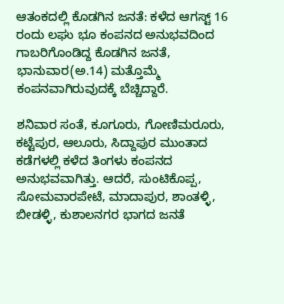ಆತಂಕದಲ್ಲಿ ಕೊಡಗಿನ ಜನತೆ: ಕಳೆದ ಆಗಸ್ಟ್ 16 ರಂದು ಲಘು ಭೂ ಕಂಪನದ ಅನುಭವದಿಂದ ಗಾಬರಿಗೊಂಡಿದ್ದ ಕೊಡಗಿನ ಜನತೆ, ಭಾನುವಾರ(ಅ.14) ಮತ್ತೊಮ್ಮೆ ಕಂಪನವಾಗಿರುವುದಕ್ಕೆ ಬೆಚ್ಚಿದ್ದಾರೆ.

ಶನಿವಾರ ಸಂತೆ, ಕೂಗೂರು, ಗೋಣಿಮರೂರು, ಕಟ್ಟೆಪುರ, ಆಲೂರು, ಸಿದ್ದಾಪುರ ಮುಂತಾದ ಕಡೆಗಳಲ್ಲಿ ಕಳೆದ ತಿಂಗಳು ಕಂಪನದ ಅನುಭವವಾಗಿತ್ತು. ಆದರೆ, ಸುಂಟಿಕೊಪ್ಪ, ಸೋಮವಾರಪೇಟೆ, ಮಾದಾಪುರ, ಶಾಂತಳ್ಳಿ, ಬೀಡಳ್ಳಿ, ಕುಶಾಲನಗರ ಭಾಗದ ಜನತೆ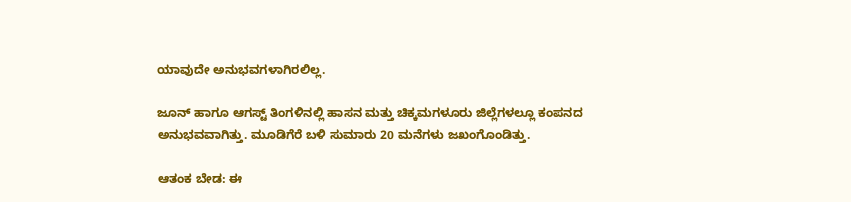ಯಾವುದೇ ಅನುಭವಗಳಾಗಿರಲಿಲ್ಲ.

ಜೂನ್ ಹಾಗೂ ಆಗಸ್ಟ್ ತಿಂಗಳಿನಲ್ಲಿ ಹಾಸನ ಮತ್ತು ಚಿಕ್ಕಮಗಳೂರು ಜಿಲ್ಲೆಗಳಲ್ಲೂ ಕಂಪನದ ಅನುಭವವಾಗಿತ್ತು. ಮೂಡಿಗೆರೆ ಬಳಿ ಸುಮಾರು 20 ಮನೆಗಳು ಜಖಂಗೊಂಡಿತ್ತು.

ಆತಂಕ ಬೇಡ: ಈ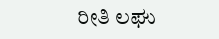ರೀತಿ ಲಘು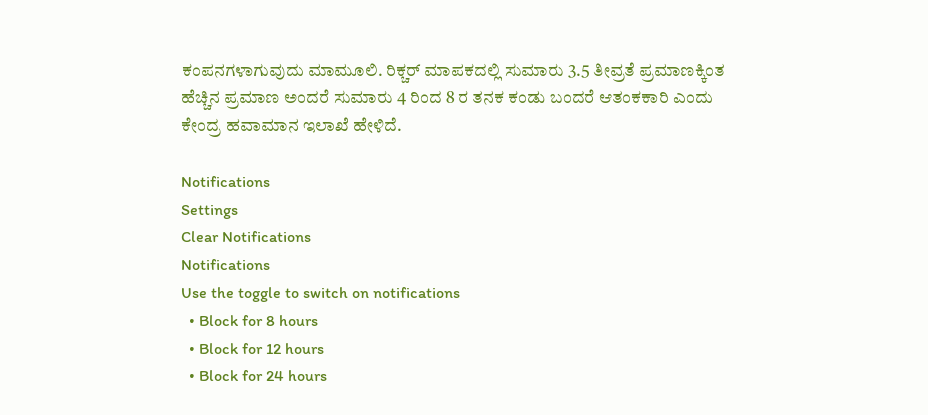ಕಂಪನಗಳಾಗುವುದು ಮಾಮೂಲಿ. ರಿಕ್ಚರ್ ಮಾಪಕದಲ್ಲಿ ಸುಮಾರು 3.5 ತೀವ್ರತೆ ಪ್ರಮಾಣಕ್ಕಿಂತ ಹೆಚ್ಚಿನ ಪ್ರಮಾಣ ಅಂದರೆ ಸುಮಾರು 4 ರಿಂದ 8 ರ ತನಕ ಕಂಡು ಬಂದರೆ ಆತಂಕಕಾರಿ ಎಂದು ಕೇಂದ್ರ ಹವಾಮಾನ ಇಲಾಖೆ ಹೇಳಿದೆ.

Notifications
Settings
Clear Notifications
Notifications
Use the toggle to switch on notifications
  • Block for 8 hours
  • Block for 12 hours
  • Block for 24 hours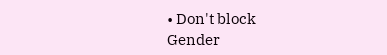• Don't block
Gender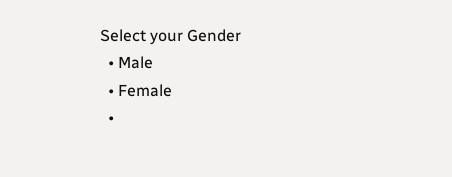Select your Gender
  • Male
  • Female
  •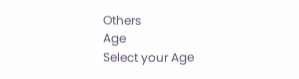Others
Age
Select your Age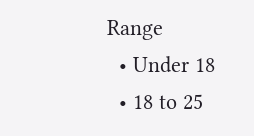Range
  • Under 18
  • 18 to 25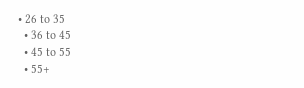• 26 to 35
  • 36 to 45
  • 45 to 55
  • 55+